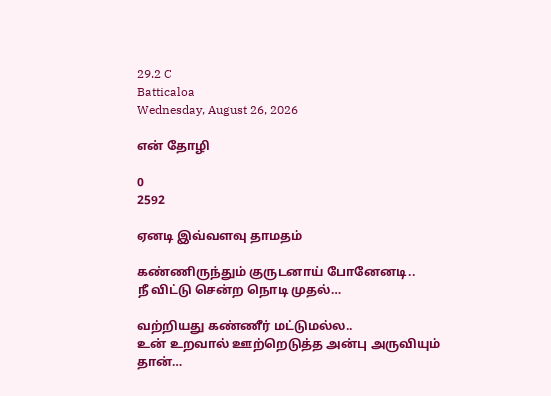29.2 C
Batticaloa
Wednesday, August 26, 2026

என் தோழி

0
2592

ஏனடி இவ்வளவு தாமதம்

கண்ணிருந்தும் குருடனாய் போனேனடி..
நீ விட்டு சென்ற நொடி முதல்…

வற்றியது கண்ணீர் மட்டுமல்ல..
உன் உறவால் ஊற்றெடுத்த அன்பு அருவியும் தான்…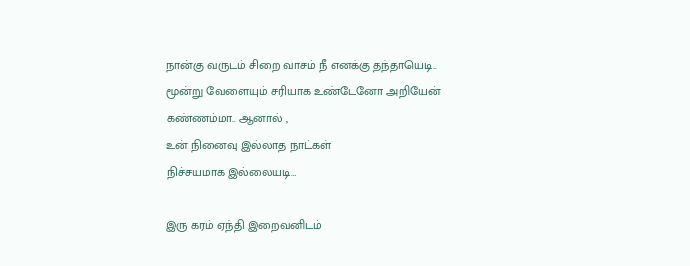நான்கு வருடம் சிறை வாசம் நீ எனக்கு தந்தாயெடி..
மூன்று வேளையும் சரியாக உண்டேனோ அறியேன் கண்ணம்மா.. ஆனால் ,
உன் நினைவு இல்லாத நாட்கள்
நிச்சயமாக இல்லையடி…

இரு கரம் ஏந்தி இறைவனிடம்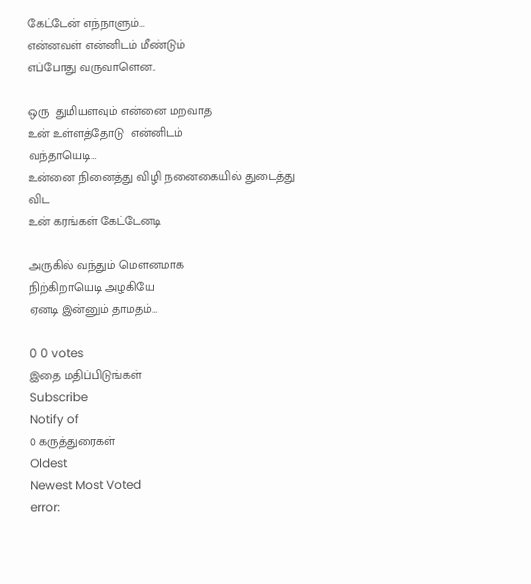கேட்டேன் எந்நாளும்…
என்னவள் என்னிடம் மீண்டும்
எப்போது வருவாளென..

ஒரு  துமியளவும் என்னை மறவாத
உன் உள்ளத்தோடு  என்னிடம்
வந்தாயெடி…
உன்னை நினைத்து விழி நனைகையில் துடைத்து விட
உன் கரங்கள் கேட்டேனடி

அருகில் வந்தும் மௌனமாக
நிற்கிறாயெடி அழகியே
ஏனடி இன்னும் தாமதம்…

0 0 votes
இதை மதிப்பிடுங்கள்
Subscribe
Notify of
0 கருத்துரைகள்
Oldest
Newest Most Voted
error: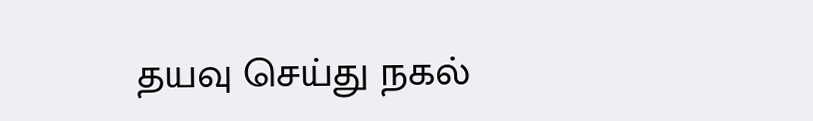தயவு செய்து நகல்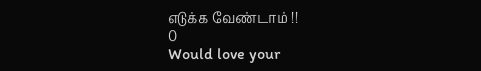எடுக்க வேண்டாம் !!
0
Would love your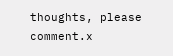thoughts, please comment.x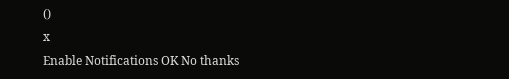()
x
Enable Notifications OK No thanks